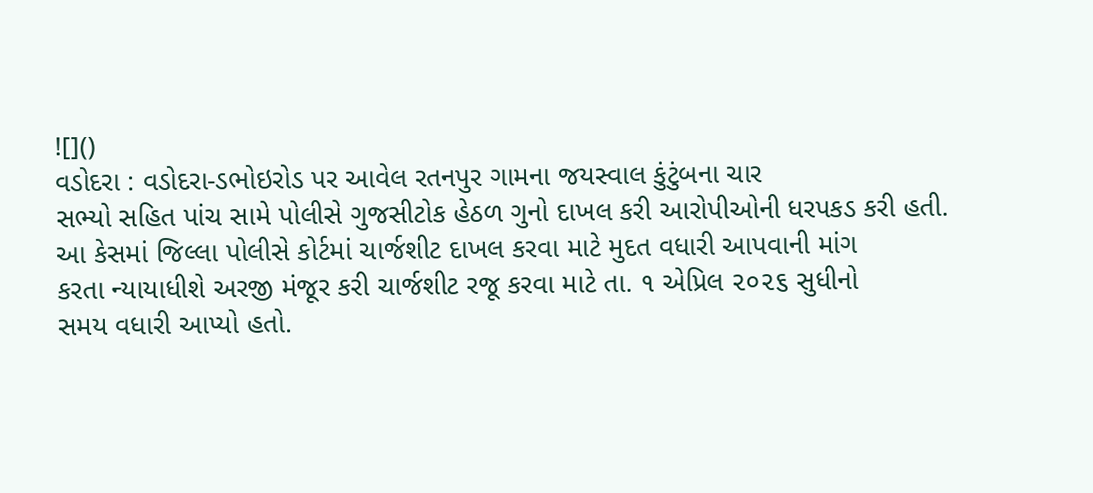![]()
વડોદરા : વડોદરા-ડભોઇરોડ પર આવેલ રતનપુર ગામના જયસ્વાલ કુંટુંબના ચાર
સભ્યો સહિત પાંચ સામે પોલીસે ગુજસીટોક હેઠળ ગુનો દાખલ કરી આરોપીઓની ધરપકડ કરી હતી.
આ કેસમાં જિલ્લા પોલીસે કોર્ટમાં ચાર્જશીટ દાખલ કરવા માટે મુદત વધારી આપવાની માંગ
કરતા ન્યાયાધીશે અરજી મંજૂર કરી ચાર્જશીટ રજૂ કરવા માટે તા. ૧ એપ્રિલ ૨૦૨૬ સુધીનો
સમય વધારી આપ્યો હતો.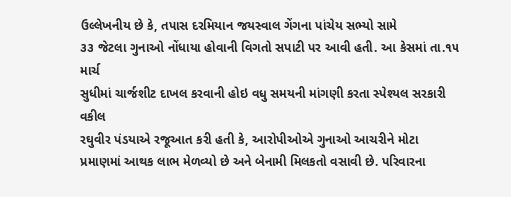ઉલ્લેખનીય છે કે, તપાસ દરમિયાન જયસ્વાલ ગેંગના પાંચેય સભ્યો સામે
૩૩ જેટલા ગુનાઓ નોંધાયા હોવાની વિગતો સપાટી પર આવી હતી. આ કેસમાં તા.૧૫ માર્ચ
સુધીમાં ચાર્જશીટ દાખલ કરવાની હોઇ વધુ સમયની માંગણી કરતા સ્પેશ્યલ સરકારી વકીલ
રઘુવીર પંડયાએ રજૂઆત કરી હતી કે, આરોપીઓએ ગુનાઓ આચરીને મોટા
પ્રમાણમાં આથક લાભ મેળવ્યો છે અને બેનામી મિલકતો વસાવી છે. પરિવારના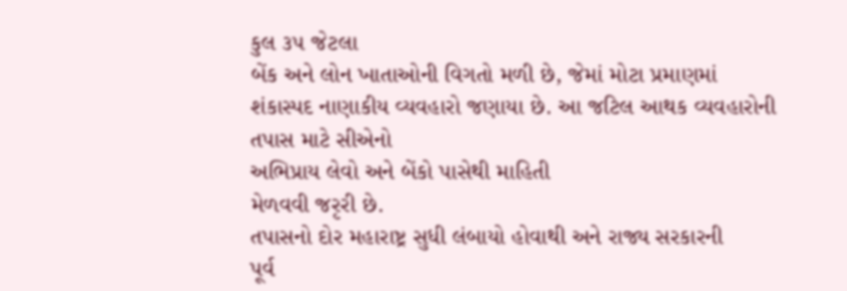કુલ ૩૫ જેટલા
બેંક અને લોન ખાતાઓની વિગતો મળી છે, જેમાં મોટા પ્રમાણમાં
શંકાસ્પદ નાણાકીય વ્યવહારો જણાયા છે. આ જટિલ આથક વ્યવહારોની તપાસ માટે સીએનો
અભિપ્રાય લેવો અને બેંકો પાસેથી માહિતી
મેળવવી જરૃરી છે.
તપાસનો દોર મહારાષ્ટ્ર સુધી લંબાયો હોવાથી અને રાજ્ય સરકારની
પૂર્વ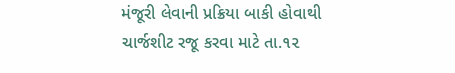મંજૂરી લેવાની પ્રક્રિયા બાકી હોવાથી ચાર્જશીટ રજૂ કરવા માટે તા.૧૨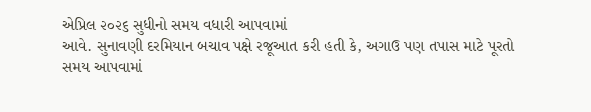એપ્રિલ ૨૦૨૬ સુધીનો સમય વધારી આપવામાં
આવે. સુનાવણી દરમિયાન બચાવ પક્ષે રજૂઆત કરી હતી કે, અગાઉ પણ તપાસ માટે પૂરતો
સમય આપવામાં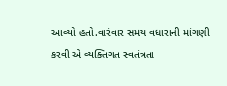આવ્યો હતો.વારંવાર સમય વધારાની માંગણી કરવી એ વ્યક્તિગત સ્વતંત્રતા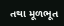તથા મૂળભૂત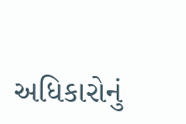અધિકારોનું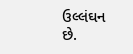ઉલ્લંઘન છે.